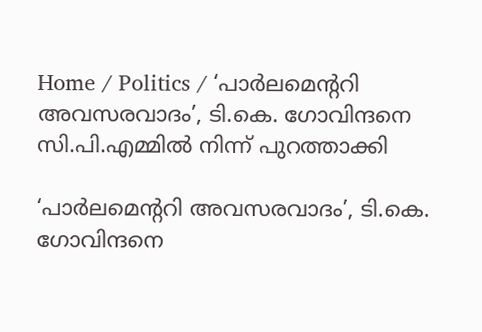Home / Politics / ‘പാർലമെന്ററി അവസരവാദം’, ടി.കെ. ഗോവിന്ദനെ സി.പി.എമ്മിൽ നിന്ന് പുറത്താക്കി

‘പാർലമെന്ററി അവസരവാദം’, ടി.കെ. ഗോവിന്ദനെ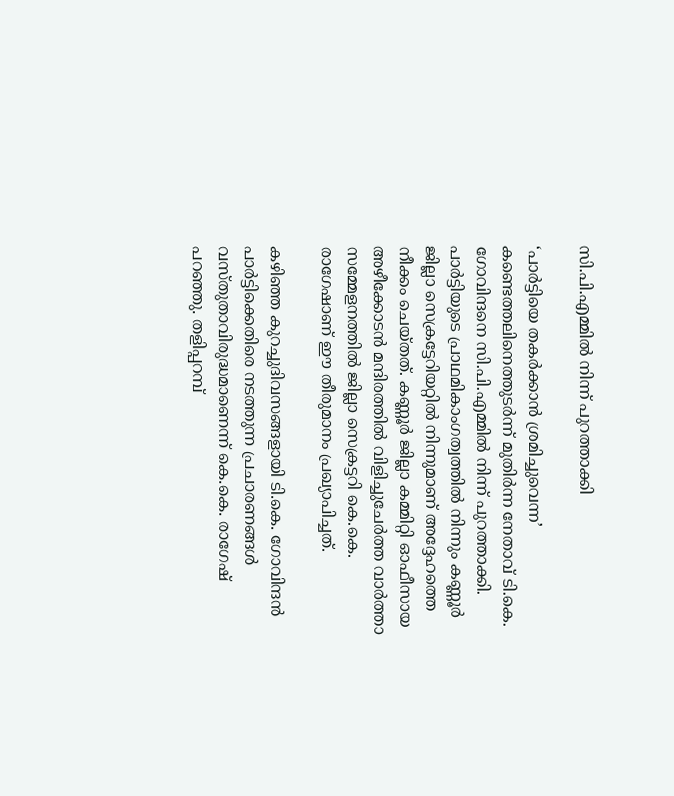സി.പി.എമ്മിൽ നിന്ന് പുറത്താക്കി

‘പാർട്ടിയെ തകർക്കാൻ ശ്രമിച്ചുവെന്ന’ കണ്ടെത്തലിനെത്തുടർന്ന് മുതിർന്ന നേതാവ് ടി.കെ. ഗോവിന്ദനെ സി.പി.എമ്മിൽ നിന്ന് പുറത്താക്കി. പാർട്ടിയുടെ പ്രാഥമികാംഗത്വത്തിൽ നിന്നും കണ്ണൂർ ജില്ലാ സെക്രട്ടേറിയറ്റിൽ നിന്നുമാണ് അദ്ദേഹത്തെ നീക്കം ചെയ്തത്. കണ്ണൂർ ജില്ലാ കമ്മിറ്റി ഓഫീസായ അഴീക്കോടൻ മന്ദിരത്തിൽ വിളിച്ചുചേർത്ത വാർത്താ സമ്മേളനത്തിൽ ജില്ലാ സെക്രട്ടറി കെ.കെ. രാഗേഷാണ് ഈ തീരുമാനം പ്രഖ്യാപിച്ചത്.

കഴിഞ്ഞ കുറച്ചുദിവസങ്ങളായി ടി.കെ. ഗോവിന്ദൻ പാർട്ടിക്കെതിരെ നടത്തുന്ന പ്രചാരണങ്ങൾ വസ്തുതാവിരുദ്ധമാണെന്ന് കെ.കെ. രാഗേഷ് പറഞ്ഞു. തളിപ്പറമ്പ്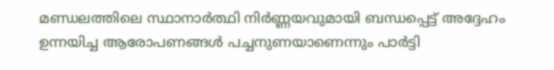മണ്ഡലത്തിലെ സ്ഥാനാർത്ഥി നിർണ്ണയവുമായി ബന്ധപ്പെട്ട് അദ്ദേഹം ഉന്നയിച്ച ആരോപണങ്ങൾ പച്ചനുണയാണെന്നും പാർട്ടി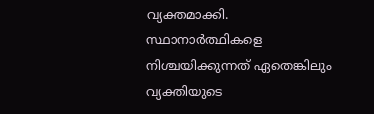വ്യക്തമാക്കി. സ്ഥാനാർത്ഥികളെ നിശ്ചയിക്കുന്നത് ഏതെങ്കിലും വ്യക്തിയുടെ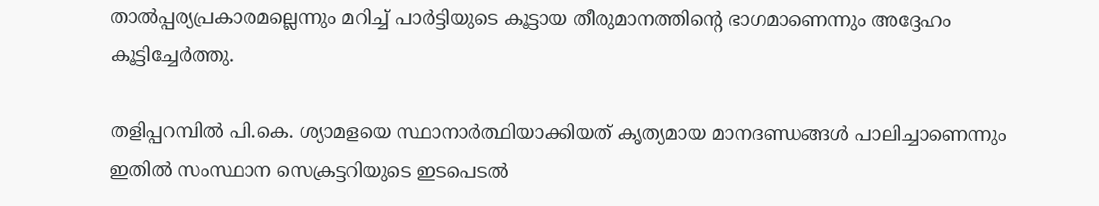താൽപ്പര്യപ്രകാരമല്ലെന്നും മറിച്ച് പാർട്ടിയുടെ കൂട്ടായ തീരുമാനത്തിന്റെ ഭാഗമാണെന്നും അദ്ദേഹം കൂട്ടിച്ചേർത്തു.

തളിപ്പറമ്പിൽ പി.കെ. ശ്യാമളയെ സ്ഥാനാർത്ഥിയാക്കിയത് കൃത്യമായ മാനദണ്ഡങ്ങൾ പാലിച്ചാണെന്നും ഇതിൽ സംസ്ഥാന സെക്രട്ടറിയുടെ ഇടപെടൽ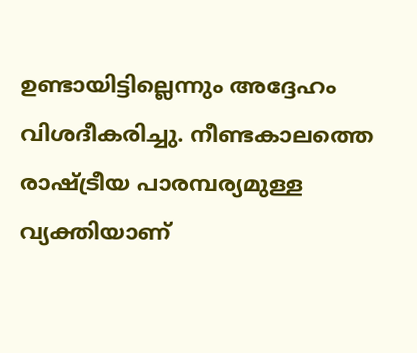ഉണ്ടായിട്ടില്ലെന്നും അദ്ദേഹം വിശദീകരിച്ചു. നീണ്ടകാലത്തെ രാഷ്ട്രീയ പാരമ്പര്യമുള്ള വ്യക്തിയാണ്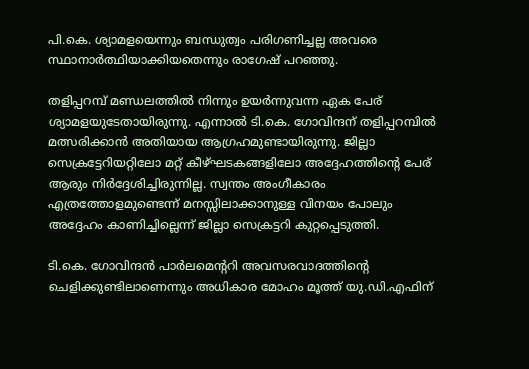പി.കെ. ശ്യാമളയെന്നും ബന്ധുത്വം പരിഗണിച്ചല്ല അവരെ സ്ഥാനാർത്ഥിയാക്കിയതെന്നും രാഗേഷ് പറഞ്ഞു.

തളിപ്പറമ്പ് മണ്ഡലത്തിൽ നിന്നും ഉയർന്നുവന്ന ഏക പേര് ശ്യാമളയുടേതായിരുന്നു. എന്നാൽ ടി.കെ. ഗോവിന്ദന് തളിപ്പറമ്പിൽ മത്സരിക്കാൻ അതിയായ ആഗ്രഹമുണ്ടായിരുന്നു. ജില്ലാ സെക്രട്ടേറിയറ്റിലോ മറ്റ് കീഴ്ഘടകങ്ങളിലോ അദ്ദേഹത്തിന്റെ പേര് ആരും നിർദ്ദേശിച്ചിരുന്നില്ല. സ്വന്തം അംഗീകാരം എത്രത്തോളമുണ്ടെന്ന് മനസ്സിലാക്കാനുള്ള വിനയം പോലും അദ്ദേഹം കാണിച്ചില്ലെന്ന് ജില്ലാ സെക്രട്ടറി കുറ്റപ്പെടുത്തി.

ടി.കെ. ഗോവിന്ദൻ പാർലമെന്ററി അവസരവാദത്തിന്റെ ചെളിക്കുണ്ടിലാണെന്നും അധികാര മോഹം മൂത്ത് യു.ഡി.എഫിന്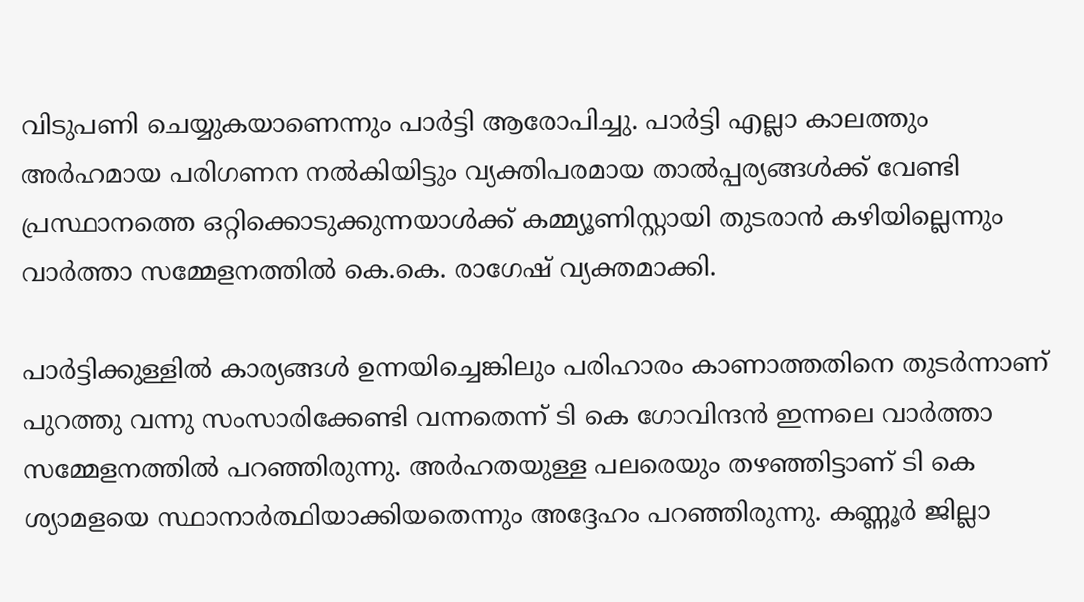വിടുപണി ചെയ്യുകയാണെന്നും പാർട്ടി ആരോപിച്ചു. പാർട്ടി എല്ലാ കാലത്തും അർഹമായ പരിഗണന നൽകിയിട്ടും വ്യക്തിപരമായ താൽപ്പര്യങ്ങൾക്ക് വേണ്ടി പ്രസ്ഥാനത്തെ ഒറ്റിക്കൊടുക്കുന്നയാൾക്ക് കമ്മ്യൂണിസ്റ്റായി തുടരാൻ കഴിയില്ലെന്നും വാർത്താ സമ്മേളനത്തിൽ കെ.കെ. രാഗേഷ് വ്യക്തമാക്കി.

പാർട്ടിക്കുള്ളിൽ കാര്യങ്ങൾ ഉന്നയിച്ചെങ്കിലും പരിഹാരം കാണാത്തതിനെ തുടർന്നാണ് പുറത്തു വന്നു സംസാരിക്കേണ്ടി വന്നതെന്ന് ടി കെ ഗോവിന്ദൻ ഇന്നലെ വാർത്താ സമ്മേളനത്തിൽ പറഞ്ഞിരുന്നു. അർഹതയുള്ള പലരെയും തഴഞ്ഞിട്ടാണ് ടി കെ ശ്യാമളയെ സ്ഥാനാർത്ഥിയാക്കിയതെന്നും അദ്ദേഹം പറഞ്ഞിരുന്നു. കണ്ണൂർ ജില്ലാ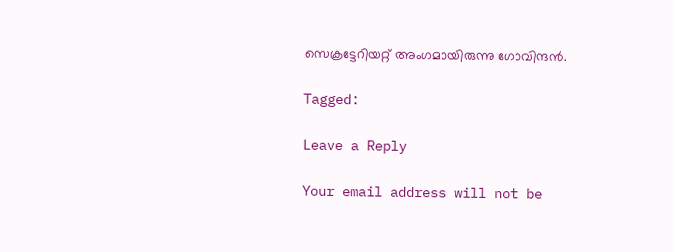സെക്രട്ടേറിയറ്റ് അംഗമായിരുന്നു ഗോവിന്ദൻ.

Tagged:

Leave a Reply

Your email address will not be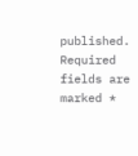published. Required fields are marked *